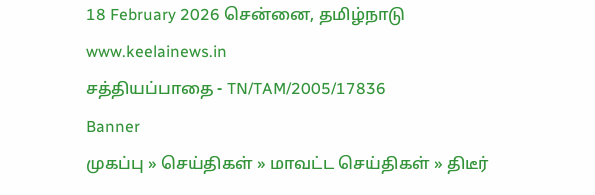18 February 2026 சென்னை, தமிழ்நாடு
www.keelainews.in
சத்தியப்பாதை - TN/TAM/2005/17836
Banner
முகப்பு » செய்திகள் » மாவட்ட செய்திகள் » திடீர்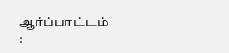ஆர்ப்பாட்டம் :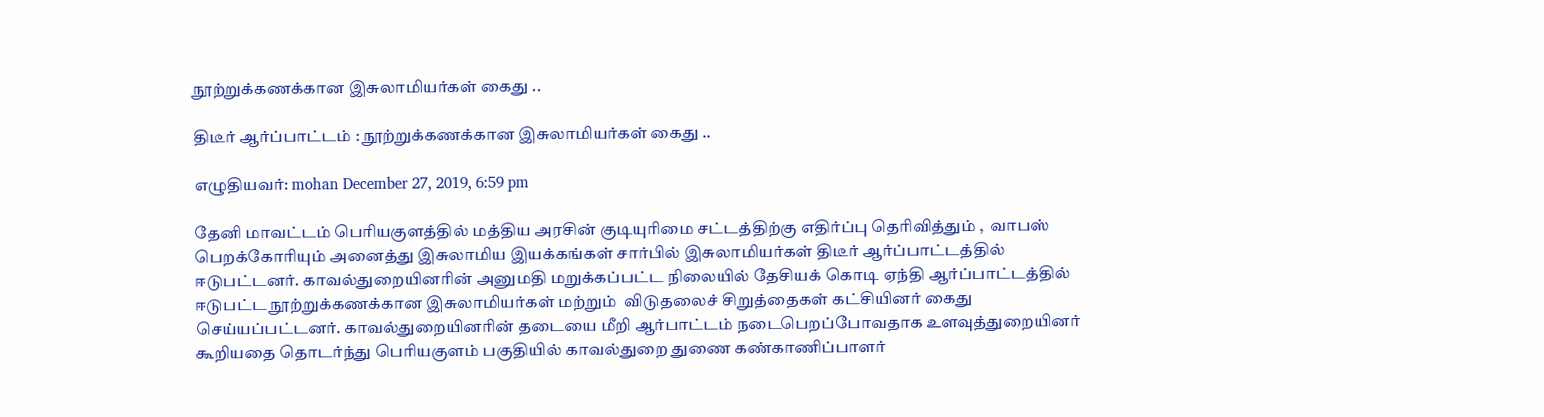நூற்றுக்கணக்கான இசுலாமியர்கள் கைது ..

திடீர் ஆர்ப்பாட்டம் : நூற்றுக்கணக்கான இசுலாமியர்கள் கைது ..

எழுதியவர்: mohan December 27, 2019, 6:59 pm

தேனி மாவட்டம் பெரியகுளத்தில் மத்திய அரசின் குடியுரிமை சட்டத்திற்கு எதிர்ப்பு தெரிவித்தும் ,  வாபஸ் பெறக்கோரியும் அனைத்து இசுலாமிய இயக்கங்கள் சார்பில் இசுலாமியர்கள் திடீர் ஆர்ப்பாட்டத்தில் ஈடுபட்டனர். காவல்துறையினரின் அனுமதி மறுக்கப்பட்ட நிலையில் தேசியக் கொடி ஏந்தி ஆர்ப்பாட்டத்தில் ஈடுபட்ட நூற்றுக்கணக்கான இசுலாமியர்கள் மற்றும்  விடுதலைச் சிறுத்தைகள் கட்சியினர் கைது செய்யப்பட்டனர். காவல்துறையினரின் தடையை மீறி ஆர்பாட்டம் நடைபெறப்போவதாக உளவுத்துறையினர் கூறியதை தொடர்ந்து பெரியகுளம் பகுதியில் காவல்துறை துணை கண்காணிப்பாளர்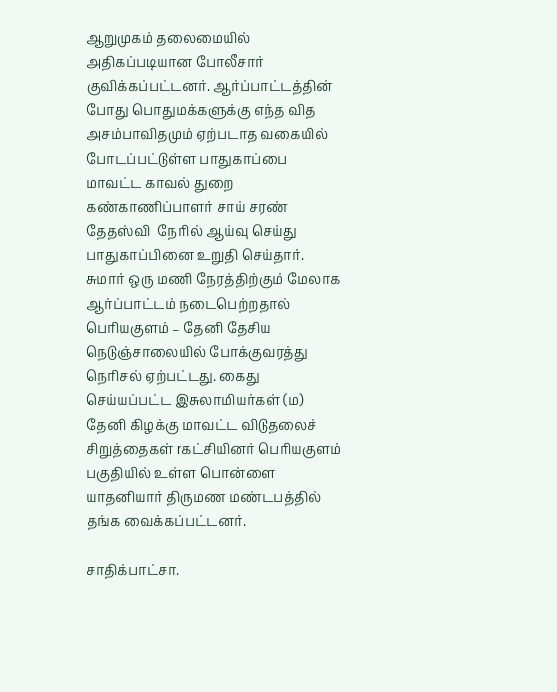ஆறுமுகம் தலைமையில் அதிகப்படியான போலீசார் குவிக்கப்பட்டனர். ஆர்ப்பாட்டத்தின் போது பொதுமக்களுக்கு எந்த வித அசம்பாவிதமும் ஏற்படாத வகையில் போடப்பட்டுள்ள பாதுகாப்பை மாவட்ட காவல் துறை கண்காணிப்பாளர் சாய் சரண் தேதஸ்வி  நேரில் ஆய்வு செய்து பாதுகாப்பினை உறுதி செய்தார். சுமார் ஒரு மணி நேரத்திற்கும் மேலாக ஆர்ப்பாட்டம் நடைபெற்றதால் பெரியகுளம் – தேனி தேசிய நெடுஞ்சாலையில் போக்குவரத்து நெரிசல் ஏற்பட்டது. கைது செய்யப்பட்ட இசுலாமியர்கள் (ம) தேனி கிழக்கு மாவட்ட விடுதலைச் சிறுத்தைகள் rகட்சியினர் பெரியகுளம் பகுதியில் உள்ள பொன்ளை யாதனியார் திருமண மண்டபத்தில் தங்க வைக்கப்பட்டனர்.

சாதிக்பாட்சா.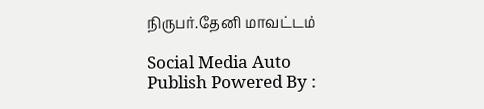நிருபர்.தேனி மாவட்டம்

Social Media Auto Publish Powered By :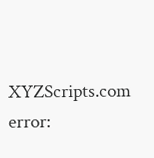XYZScripts.com
error: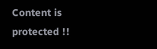Content is protected !!